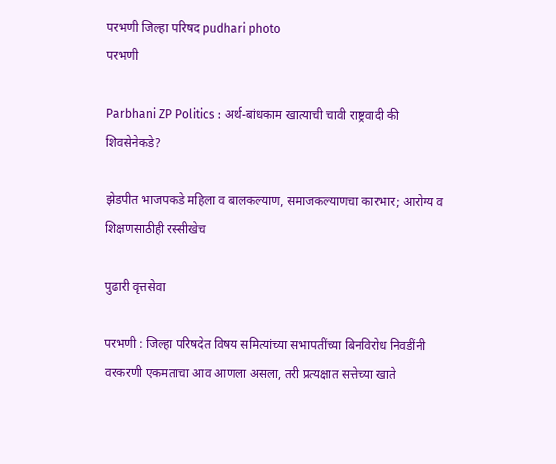परभणी जिल्हा परिषद pudhari photo
परभणी

Parbhani ZP Politics : अर्थ-बांधकाम खात्याची चावी राष्ट्रवादी की शिवसेनेकडे?

झेडपीत भाजपकडे महिला व बालकल्याण, समाजकल्याणचा कारभार; आरोग्य व शिक्षणसाठीही रस्सीखेच

पुढारी वृत्तसेवा

परभणी : जिल्हा परिषदेत विषय समित्यांच्या सभापतींच्या बिनविरोध निवडींनी वरकरणी एकमताचा आव आणला असला, तरी प्रत्यक्षात सत्तेच्या खाते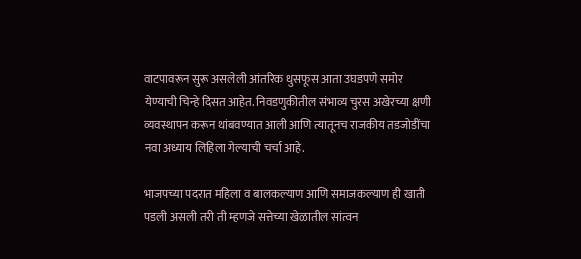वाटपावरून सुरू असलेली आंतरिक धुसफूस आता उघडपणे समोर येण्याची चिन्हे दिसत आहेत. निवडणुकीतील संभाव्य चुरस अखेरच्या क्षणी व्यवस्थापन करून थांबवण्यात आली आणि त्यातूनच राजकीय तडजोडींचा नवा अध्याय लिहिला गेल्याची चर्चा आहे.

भाजपच्या पदरात महिला व बालकल्याण आणि समाजकल्याण ही खाती पडली असली तरी ती म्हणजे सत्तेच्या खेळातील सांत्वन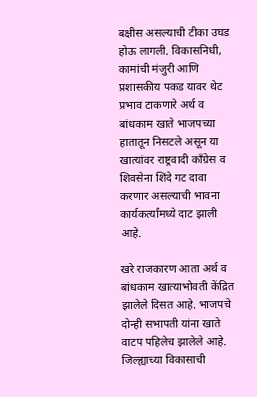बक्षीस असल्याची टीका उघड होऊ लागली. विकासनिधी, कामांची मंजुरी आणि प्रशासकीय पकड यावर थेट प्रभाव टाकणारे अर्थ व बांधकाम खाते भाजपच्या हातातून निसटले असून या खात्यांवर राष्ट्रवादी काँग्रेस व शिवसेना शिंदे गट दावा करणार असल्याची भावना कार्यकर्त्यांमध्ये दाट झाली आहे.

खरे राजकारण आता अर्थ व बांधकाम खात्याभोवती केंद्रित झालेले दिसत आहे. भाजपचे दोन्ही सभापती यांना खाते वाटप पहिलेच झालेले आहे. जिल्ह्याच्या विकासाची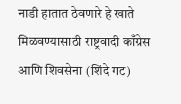नाडी हातात ठेवणारे हे खाते मिळवण्यासाठी राष्ट्रवादी काँग्रेस आणि शिवसेना (शिंदे गट)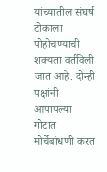यांच्यातील संघर्ष टोकाला पोहोचण्याची शक्यता वर्तविली जात आहे. दोन्ही पक्षांनी आपापल्या गोटात मोर्चेबांधणी करत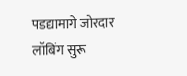पडद्यामागे जोरदार लॉबिंग सुरू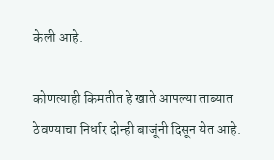केली आहे.

कोणत्याही किमतीत हे खाते आपल्या ताब्यात ठेवण्याचा निर्धार दोन्ही बाजूंनी दिसून येत आहे.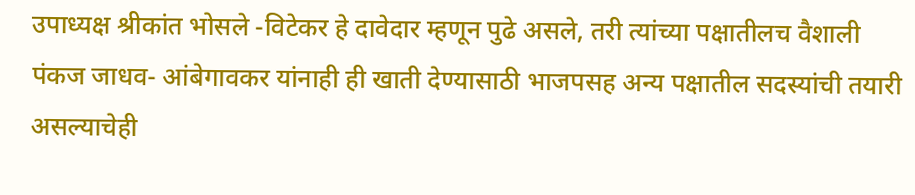उपाध्यक्ष श्रीकांत भोसले -विटेकर हे दावेदार म्हणून पुढे असले, तरी त्यांच्या पक्षातीलच वैशाली पंकज जाधव- आंबेगावकर यांनाही ही खाती देण्यासाठी भाजपसह अन्य पक्षातील सदस्यांची तयारी असल्याचेही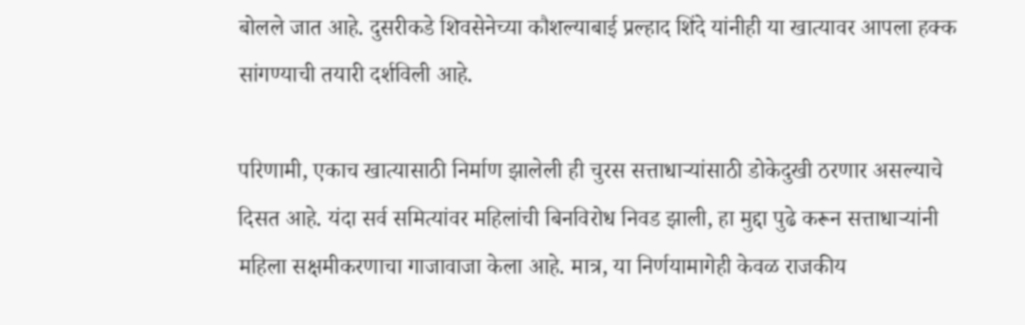बोलले जात आहे. दुसरीकडे शिवसेनेच्या कौशल्याबाई प्रल्हाद शिंदे यांनीही या खात्यावर आपला हक्क सांगण्याची तयारी दर्शविली आहे.

परिणामी, एकाच खात्यासाठी निर्माण झालेली ही चुरस सत्ताधाऱ्यांसाठी डोकेदुखी ठरणार असल्याचे दिसत आहे. यंदा सर्व समित्यांवर महिलांची बिनविरोध निवड झाली, हा मुद्दा पुढे करून सत्ताधाऱ्यांनी महिला सक्षमीकरणाचा गाजावाजा केला आहे. मात्र, या निर्णयामागेही केवळ राजकीय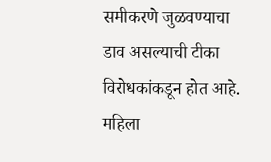समीकरणे जुळवण्याचा डाव असल्याची टीका विरोधकांकडून होत आहे. महिला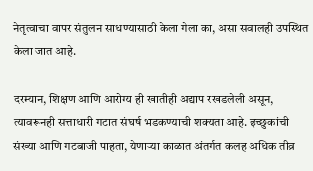नेतृत्वाचा वापर संतुलन साधण्यासाठी केला गेला का, असा सवालही उपस्थित केला जात आहे.

दरम्यान, शिक्षण आणि आरोग्य ही खातीही अद्याप रखडलेली असून, त्यावरूनही सत्ताधारी गटात संघर्ष भडकण्याची शक्यता आहे. इच्छुकांची संख्या आणि गटबाजी पाहता, येणाऱ्या काळात अंतर्गत कलह अधिक तीव्र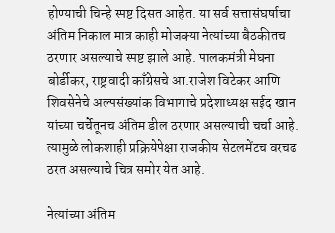होण्याची चिन्हे स्पष्ट दिसत आहेत. या सर्व सत्तासंघर्षाचा अंतिम निकाल मात्र काही मोजक्या नेत्यांच्या बैठकीतच ठरणार असल्याचे स्पष्ट झाले आहे. पालकमंत्री मेघना बोर्डीकर, राष्ट्रवादी काँग्रेसचे आ.राजेश विटेकर आणि शिवसेनेचे अल्पसंख्यांक विभागाचे प्रदेशाध्यक्ष सईद खान यांच्या चर्चेतूनच अंतिम डील ठरणार असल्याची चर्चा आहे. त्यामुळे लोकशाही प्रक्रियेपेक्षा राजकीय सेटलमेंटच वरचढ ठरत असल्याचे चित्र समोर येत आहे.

नेत्यांच्या अंतिम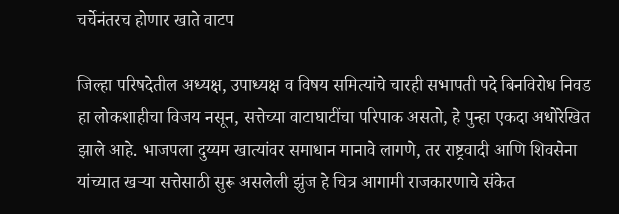चर्चेनंतरच होणार खाते वाटप

जिल्हा परिषदेतील अध्यक्ष, उपाध्यक्ष व विषय समित्यांचे चारही सभापती पदे बिनविरोध निवड हा लोकशाहीचा विजय नसून, सत्तेच्या वाटाघाटींचा परिपाक असतो, हे पुन्हा एकदा अधोरेखित झाले आहे. भाजपला दुय्यम खात्यांवर समाधान मानावे लागणे, तर राष्ट्रवादी आणि शिवसेना यांच्यात खऱ्या सत्तेसाठी सुरू असलेली झुंज हे चित्र आगामी राजकारणाचे संकेत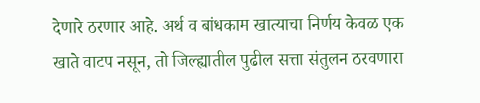देणारे ठरणार आहे. अर्थ व बांधकाम खात्याचा निर्णय केवळ एक खाते वाटप नसून, तो जिल्ह्यातील पुढील सत्ता संतुलन ठरवणारा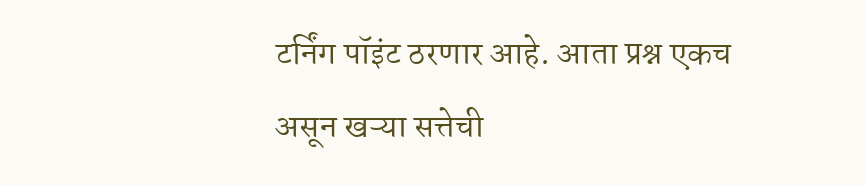टर्निंग पॉइंट ठरणार आहे. आता प्रश्न एकच असून खऱ्या सत्तेची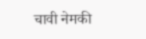चावी नेमकी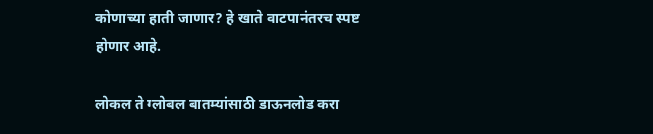कोणाच्या हाती जाणार? हे खाते वाटपानंतरच स्पष्ट होणार आहे.

लोकल ते ग्लोबल बातम्यांसाठी डाऊनलोड करा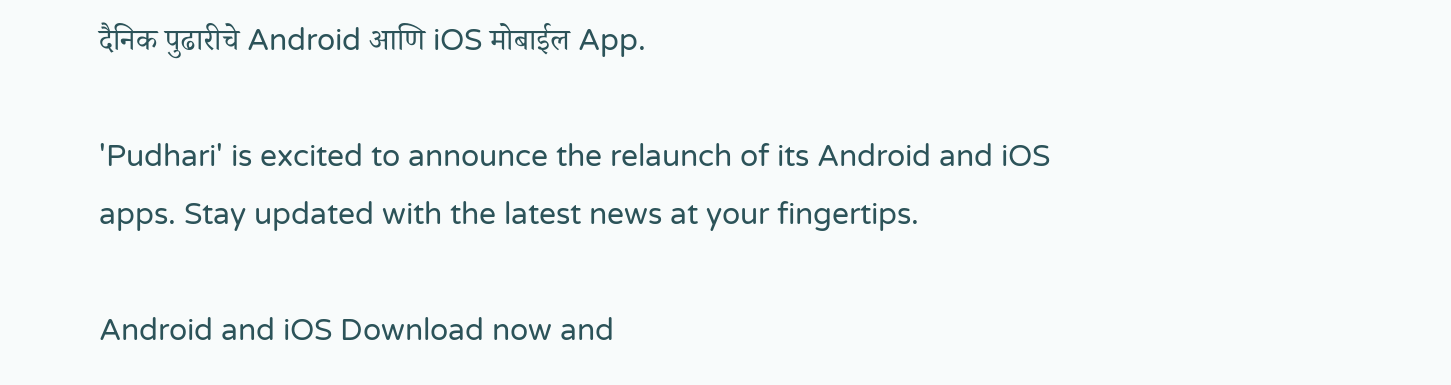दैनिक पुढारीचे Android आणि iOS मोबाईल App.

'Pudhari' is excited to announce the relaunch of its Android and iOS apps. Stay updated with the latest news at your fingertips.

Android and iOS Download now and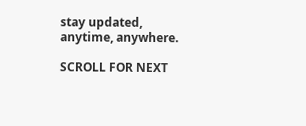stay updated, anytime, anywhere.

SCROLL FOR NEXT